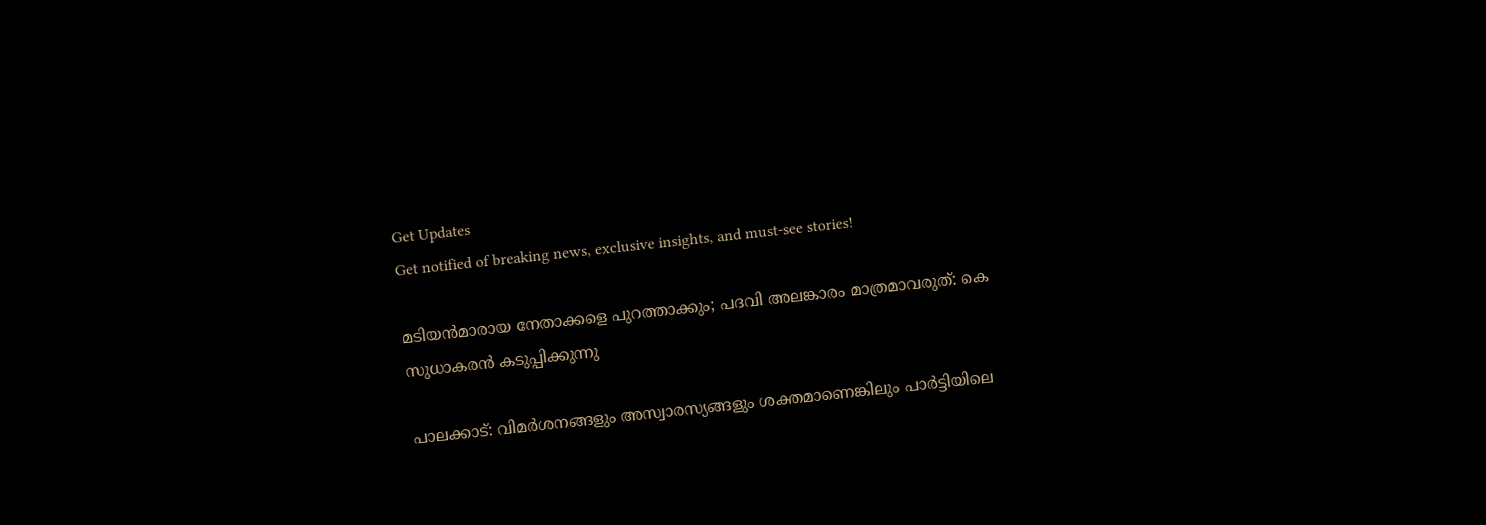Get Updates
Get notified of breaking news, exclusive insights, and must-see stories!

മടിയന്‍മാരായ നേതാക്കളെ പുറത്താക്കും; പദവി അലങ്കാരം മാത്രമാവരുത്: കെ സുധാകരന്‍ കടുപ്പിക്കുന്നു

പാലക്കാട്: വിമര്‍ശനങ്ങളും അസ്വാരസ്യങ്ങളും ശക്തമാണെങ്കിലും പാര്‍ട്ടിയിലെ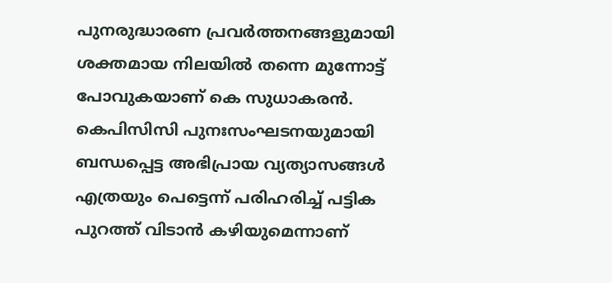പുനരുദ്ധാരണ പ്രവര്‍ത്തനങ്ങളുമായി ശക്തമായ നിലയില്‍ തന്നെ മുന്നോട്ട് പോവുകയാണ് കെ സുധാകരന്‍. കെപിസിസി പുനഃസംഘടനയുമായി ബന്ധപ്പെട്ട അഭിപ്രായ വ്യത്യാസങ്ങള്‍ എത്രയും പെട്ടെന്ന് പരിഹരിച്ച് പട്ടിക പുറത്ത് വിടാന്‍ കഴിയുമെന്നാണ്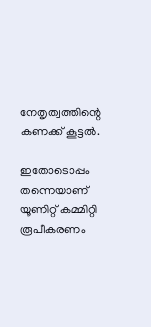നേതൃത്വത്തിന്റെ കണക്ക് കൂട്ടല്‍.

ഇതോടൊപ്പം തന്നെയാണ് യൂണിറ്റ് കമ്മിറ്റി രൂപീകരണം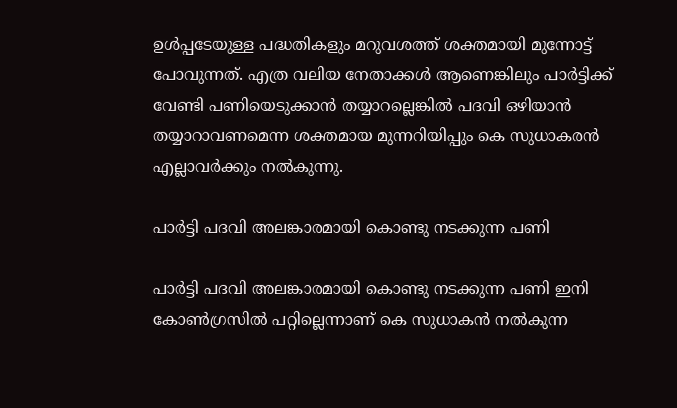ഉള്‍പ്പടേയുള്ള പദ്ധതികളും മറുവശത്ത് ശക്തമായി മുന്നോട്ട് പോവുന്നത്. എത്ര വലിയ നേതാക്കള്‍ ആണെങ്കിലും പാര്‍ട്ടിക്ക് വേണ്ടി പണിയെടുക്കാന്‍ തയ്യാറല്ലെങ്കില്‍ പദവി ഒഴിയാന്‍ തയ്യാറാവണമെന്ന ശക്തമായ മുന്നറിയിപ്പും കെ സുധാകരന്‍ എല്ലാവര്‍ക്കും നല്‍കുന്നു.

പാർട്ടി പദവി അലങ്കാരമായി കൊണ്ടു നടക്കുന്ന പണി

പാർട്ടി പദവി അലങ്കാരമായി കൊണ്ടു നടക്കുന്ന പണി ഇനി കോൺഗ്രസിൽ പറ്റില്ലെന്നാണ് കെ സുധാകന്‍ നല്‍കുന്ന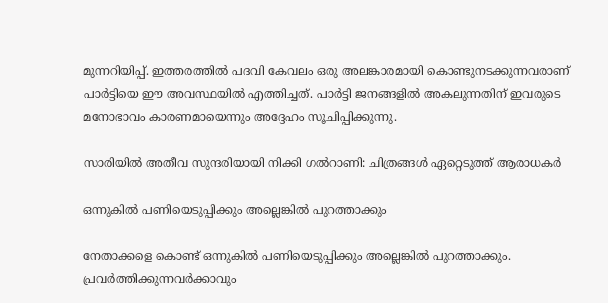മുന്നറിയിപ്പ്. ഇത്തരത്തില്‍ പദവി കേവലം ഒരു അലങ്കാരമായി കൊണ്ടുനടക്കുന്നവരാണ് പാര്‍ട്ടിയെ ഈ അവസ്ഥയില്‍ എത്തിച്ചത്. പാര്‍ട്ടി ജനങ്ങളില്‍ അകലുന്നതിന് ഇവരുടെ മനോഭാവം കാരണമായെന്നും അദ്ദേഹം സൂചിപ്പിക്കുന്നു.

സാരിയില്‍ അതീവ സുന്ദരിയായി നിക്കി ഗല്‍റാണി: ചിത്രങ്ങള്‍ ഏറ്റെടുത്ത് ആരാധകര്‍

ഒന്നുകില്‍ പണിയെടുപ്പിക്കും അല്ലെങ്കില്‍ പുറത്താക്കും

നേതാക്കളെ കൊണ്ട് ഒന്നുകില്‍ പണിയെടുപ്പിക്കും അല്ലെങ്കില്‍ പുറത്താക്കും. പ്രവര്‍ത്തിക്കുന്നവര്‍ക്കാവും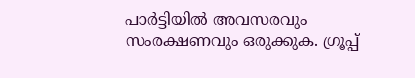പാര്‍ട്ടിയില്‍ അവസരവും സംരക്ഷണവും ഒരുക്കുക. ഗ്രൂപ്പ്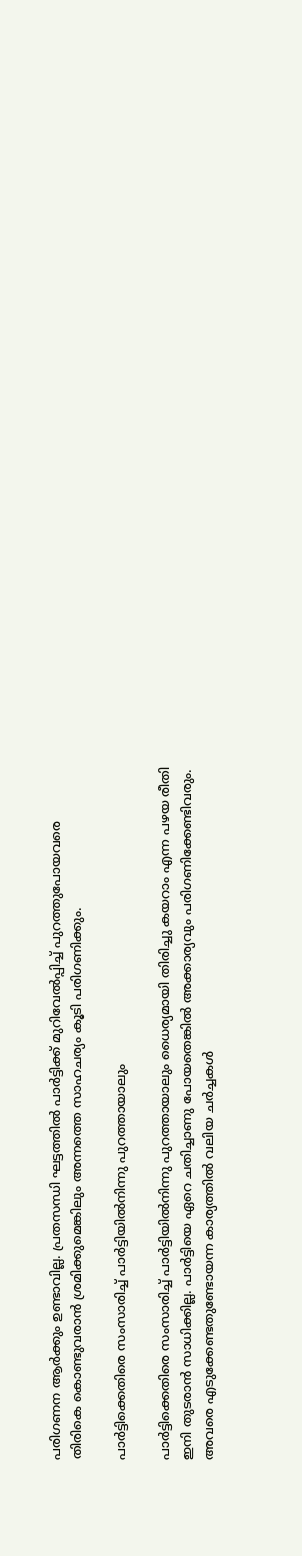പരിഗണന ആര്‍ക്കും ഉണ്ടാവില്ല. പ്രതസന്ധി ഘട്ടത്തില്‍ പാര്‍ട്ടിക്ക് മുറിവേല്‍പ്പിച്ച് പുറത്തുപോയവരെ തിരികെ കൊണ്ടുവരാന്‍ ശ്രമിക്കുമെങ്കിലും അന്നത്തെ സാഹചര്യം കൂടി പരിഗണിക്കും.

പാര്‍ട്ടിക്കെതിരെ സംസാരിച്ച് പാർട്ടിയിൽനിന്നു പുറത്തായാലും

പാര്‍ട്ടിക്കെതിരെ സംസാരിച്ച് പാർട്ടിയിൽനിന്നു പുറത്തായാലും ധൈര്യമായി തിരിച്ചു കയറാം എന്ന പഴയ രീതി ഇനി തുടരാന്‍ സാധിക്കില്ല. പാർട്ടിയെ ഏറെ ചതിച്ചാണു പോയതെങ്കിൽ അക്കാര്യവും പരിഗണിക്കേണ്ടിവരും. അവരെ എടുക്കേണ്ടതുണ്ടോയന്ന കാര്യത്തില്‍ വലിയ ചര്‍ച്ചകള്‍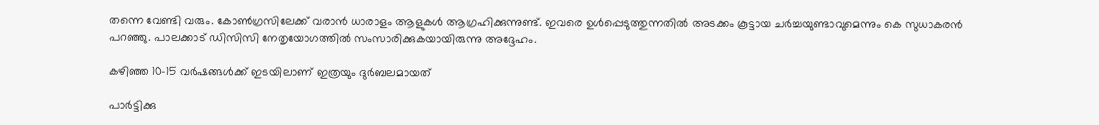തന്നെ വേണ്ടി വരും. കോണ്‍ഗ്രസിലേക്ക് വരാന്‍ ധാരാളം ആളുകള്‍ ആഗ്രഹിക്കുന്നുണ്ട്. ഇവരെ ഉള്‍പ്പെടുത്തുന്നതില്‍ അടക്കം കൂട്ടായ ചര്‍ച്ചയുണ്ടാവുമെന്നും കെ സുധാകരന്‍ പറഞ്ഞു. പാലക്കാട് ഡിസിസി നേതൃയോഗത്തില്‍ സംസാരിക്കുകയായിരുന്നു അദ്ദേഹം.

കഴിഞ്ഞ 10-15 വര്‍ഷങ്ങള്‍ക്ക് ഇടയിലാണ് ഇത്രയും ദുര്‍ബലമായത്

പാർട്ടിക്കു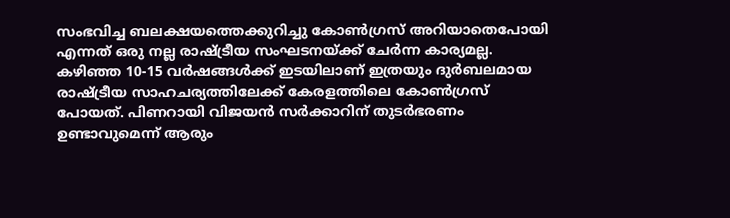സംഭവിച്ച ബലക്ഷയത്തെക്കുറിച്ചു കോൺഗ്രസ് അറിയാതെപോയി എന്നത് ഒരു നല്ല രാഷ്ട്രീയ സംഘടനയ്ക്ക് ചേര്‍ന്ന കാര്യമല്ല. കഴിഞ്ഞ 10-15 വര്‍ഷങ്ങള്‍ക്ക് ഇടയിലാണ് ഇത്രയും ദുര്‍ബലമായ രാഷ്ട്രീയ സാഹചര്യത്തിലേക്ക് കേരളത്തിലെ കോണ്‍ഗ്രസ് പോയത്. പിണറായി വിജയന്‍ സര്‍ക്കാറിന് തുടര്‍ഭരണം ഉണ്ടാവുമെന്ന് ആരും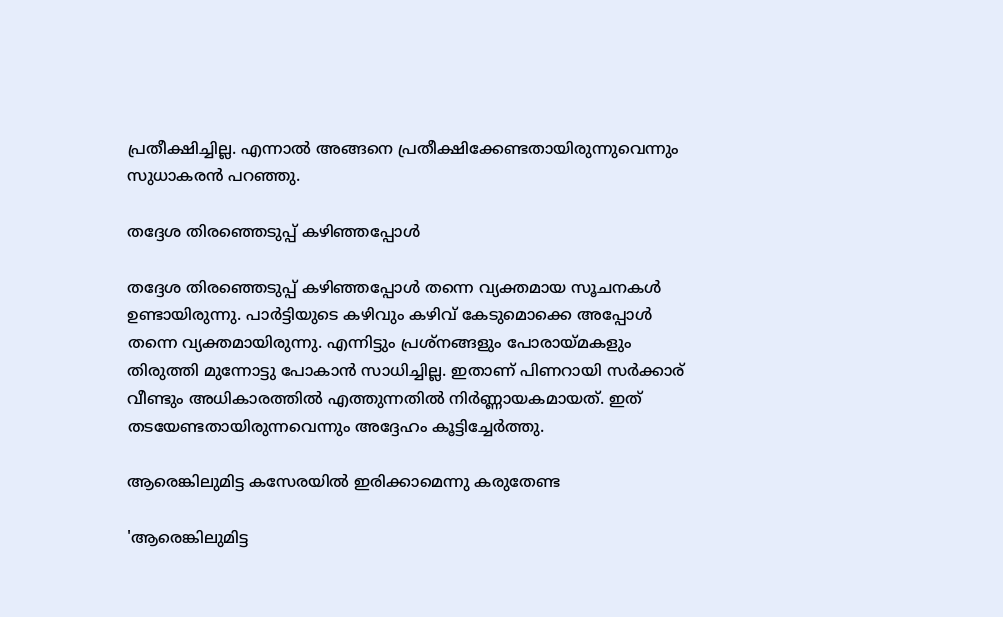പ്രതീക്ഷിച്ചില്ല. എന്നാല്‍ അങ്ങനെ പ്രതീക്ഷിക്കേണ്ടതായിരുന്നുവെന്നും സുധാകരന്‍ പറഞ്ഞു.

തദ്ദേശ തിരഞ്ഞെടുപ്പ് കഴിഞ്ഞപ്പോള്‍

തദ്ദേശ തിരഞ്ഞെടുപ്പ് കഴിഞ്ഞപ്പോള്‍ തന്നെ വ്യക്തമായ സൂചനകള്‍ ഉണ്ടായിരുന്നു. പാര്‍ട്ടിയുടെ കഴിവും കഴിവ് കേടുമൊക്കെ അപ്പോള്‍ തന്നെ വ്യക്തമായിരുന്നു. എന്നിട്ടും പ്രശ്നങ്ങളും പോരായ്മകളും തിരുത്തി മുന്നോട്ടു പോകാൻ സാധിച്ചില്ല. ഇതാണ് പിണറായി സര്‍ക്കാര‍് വീണ്ടും അധികാരത്തില്‍ എത്തുന്നതില്‍ നിര്‍ണ്ണായകമായത്. ഇത് തടയേണ്ടതായിരുന്നവെന്നും അദ്ദേഹം കൂട്ടിച്ചേര്‍ത്തു.

ആരെങ്കിലുമിട്ട കസേരയിൽ ഇരിക്കാമെന്നു കരുതേണ്ട

'ആരെങ്കിലുമിട്ട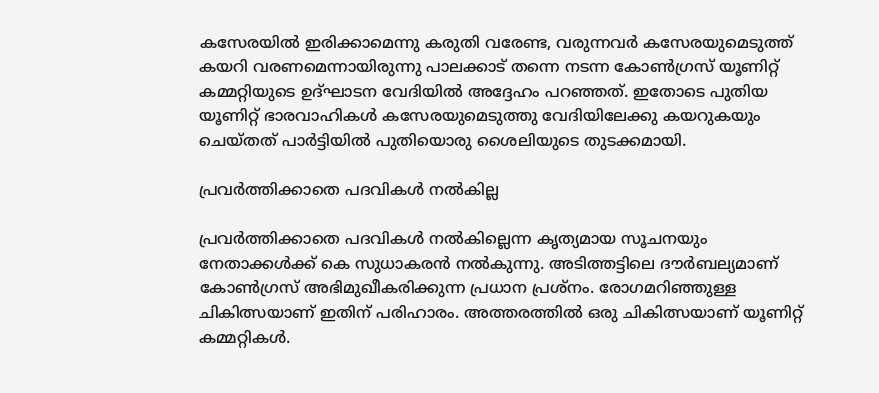കസേരയിൽ ഇരിക്കാമെന്നു കരുതി വരേണ്ട, വരുന്നവർ കസേരയുമെടുത്ത് കയറി വരണമെന്നായിരുന്നു പാലക്കാട് തന്നെ നടന്ന കോണ്‍ഗ്രസ് യൂണിറ്റ് കമ്മറ്റിയുടെ ഉദ്ഘാടന വേദിയില്‍ അദ്ദേഹം പറഞ്ഞത്. ഇതോടെ പുതിയ യൂണിറ്റ് ഭാരവാഹികൾ കസേരയുമെടുത്തു വേദിയിലേക്കു കയറുകയും ചെയ്തത് പാര്‍ട്ടിയില്‍ പുതിയൊരു ശൈലിയുടെ തുടക്കമായി.

പ്രവര്‍ത്തിക്കാതെ പദവികള്‍ നല്‍കില്ല

പ്രവര്‍ത്തിക്കാതെ പദവികള്‍ നല്‍കില്ലെന്ന കൃത്യമായ സൂചനയും നേതാക്കള്‍ക്ക് കെ സുധാകരന്‍ നല്‍കുന്നു. അടിത്തട്ടിലെ ദൗർബല്യമാണ് കോൺഗ്രസ് അഭിമുഖീകരിക്കുന്ന പ്രധാന പ്രശ്‌നം. രോഗമറിഞ്ഞുള്ള ചികിത്സയാണ് ഇതിന് പരിഹാരം. അത്തരത്തില്‍ ഒരു ചികിത്സയാണ് യൂണിറ്റ് കമ്മറ്റികള്‍.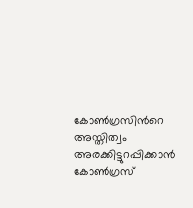കോൺഗ്രസിന്‍റെ അസ്തിത്വം അരക്കിട്ടുറപ്പിക്കാൻ കോൺഗ്രസ്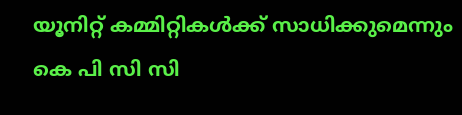യൂനിറ്റ് കമ്മിറ്റികള്‍ക്ക് സാധിക്കുമെന്നും കെ പി സി സി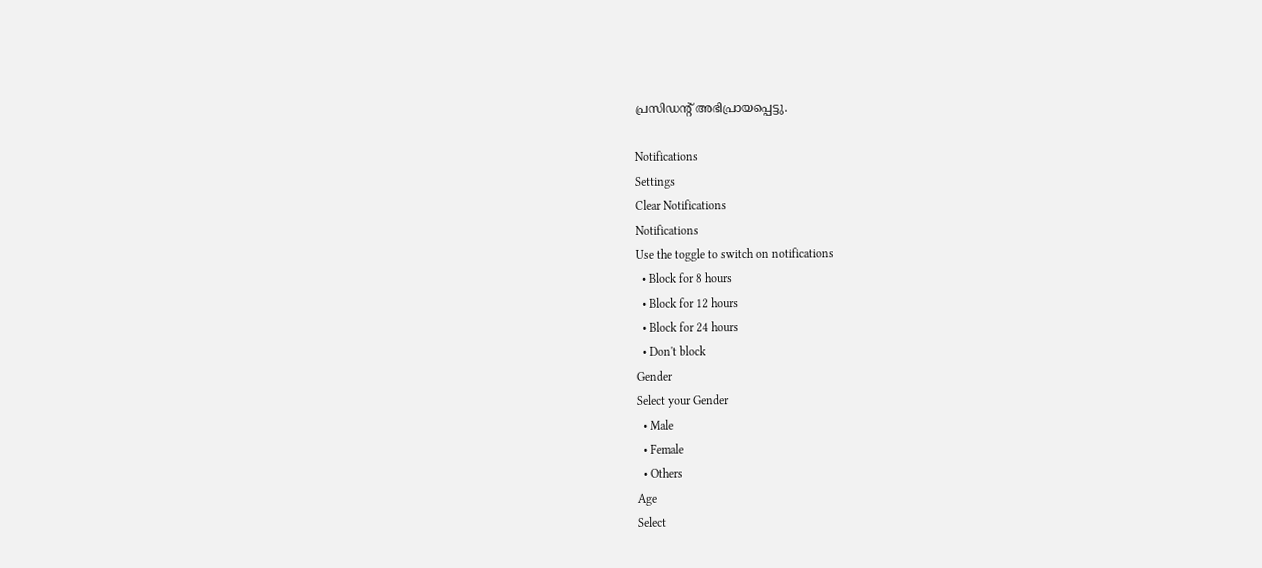പ്രസിഡന്റ് അഭിപ്രായപ്പെട്ടു.

Notifications
Settings
Clear Notifications
Notifications
Use the toggle to switch on notifications
  • Block for 8 hours
  • Block for 12 hours
  • Block for 24 hours
  • Don't block
Gender
Select your Gender
  • Male
  • Female
  • Others
Age
Select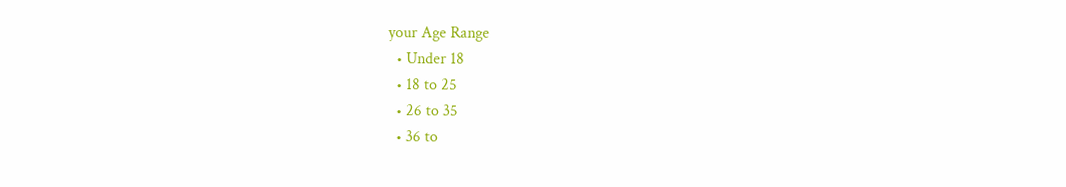your Age Range
  • Under 18
  • 18 to 25
  • 26 to 35
  • 36 to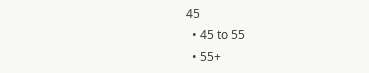45
  • 45 to 55
  • 55+